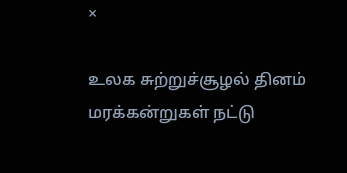×

உலக சுற்றுச்சூழல் தினம் மரக்கன்றுகள் நட்டு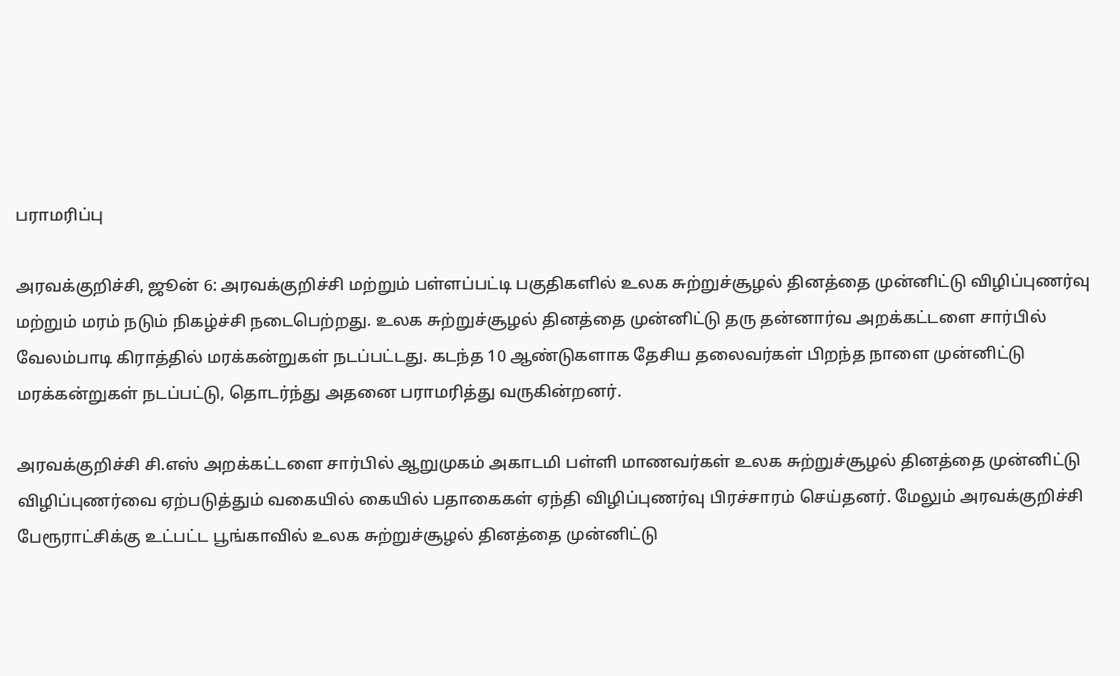பராமரிப்பு

அரவக்குறிச்சி, ஜூன் 6: அரவக்குறிச்சி மற்றும் பள்ளப்பட்டி பகுதிகளில் உலக சுற்றுச்சூழல் தினத்தை முன்னிட்டு விழிப்புணர்வு மற்றும் மரம் நடும் நிகழ்ச்சி நடைபெற்றது. உலக சுற்றுச்சூழல் தினத்தை முன்னிட்டு தரு தன்னார்வ அறக்கட்டளை சார்பில் வேலம்பாடி கிராத்தில் மரக்கன்றுகள் நடப்பட்டது. கடந்த 10 ஆண்டுகளாக தேசிய தலைவர்கள் பிறந்த நாளை முன்னிட்டு மரக்கன்றுகள் நடப்பட்டு, தொடர்ந்து அதனை பராமரித்து வருகின்றனர்.

அரவக்குறிச்சி சி.எஸ் அறக்கட்டளை சார்பில் ஆறுமுகம் அகாடமி பள்ளி மாணவர்கள் உலக சுற்றுச்சூழல் தினத்தை முன்னிட்டு விழிப்புணர்வை ஏற்படுத்தும் வகையில் கையில் பதாகைகள் ஏந்தி விழிப்புணர்வு பிரச்சாரம் செய்தனர். மேலும் அரவக்குறிச்சி பேரூராட்சிக்கு உட்பட்ட பூங்காவில் உலக சுற்றுச்சூழல் தினத்தை முன்னிட்டு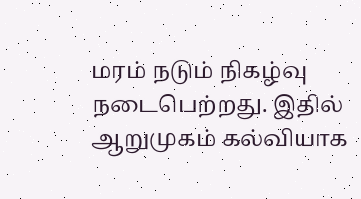மரம் நடும் நிகழ்வு நடைபெற்றது. இதில் ஆறுமுகம் கல்வியாக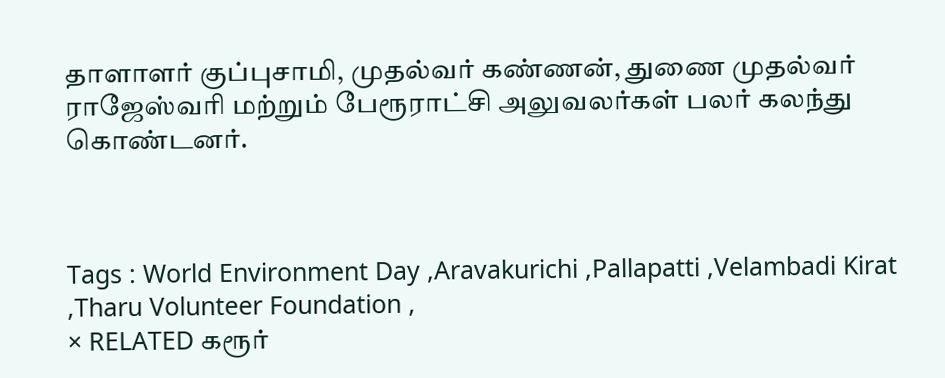தாளாளர் குப்புசாமி, முதல்வர் கண்ணன், துணை முதல்வர் ராஜேஸ்வரி மற்றும் பேரூராட்சி அலுவலர்கள் பலர் கலந்து கொண்டனர்.



Tags : World Environment Day ,Aravakurichi ,Pallapatti ,Velambadi Kirat ,Tharu Volunteer Foundation ,
× RELATED கரூர்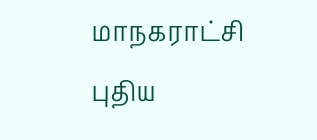மாநகராட்சி புதிய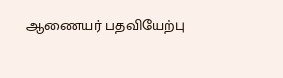ஆணையர் பதவியேற்பு